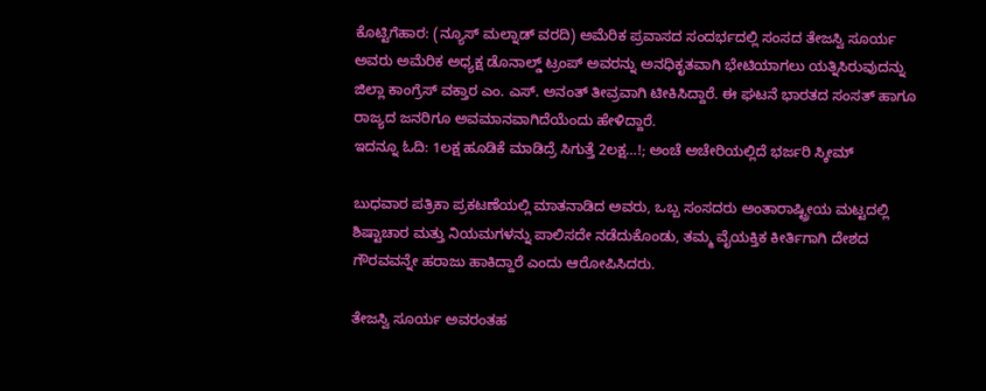ಕೊಟ್ಟಿಗೆಹಾರ: (ನ್ಯೂಸ್ ಮಲ್ನಾಡ್ ವರದಿ) ಅಮೆರಿಕ ಪ್ರವಾಸದ ಸಂದರ್ಭದಲ್ಲಿ ಸಂಸದ ತೇಜಸ್ವಿ ಸೂರ್ಯ ಅವರು ಅಮೆರಿಕ ಅಧ್ಯಕ್ಷ ಡೊನಾಲ್ಡ್ ಟ್ರಂಪ್ ಅವರನ್ನು ಅನಧಿಕೃತವಾಗಿ ಭೇಟಿಯಾಗಲು ಯತ್ನಿಸಿರುವುದನ್ನು ಜಿಲ್ಲಾ ಕಾಂಗ್ರೆಸ್ ವಕ್ತಾರ ಎಂ. ಎಸ್. ಅನಂತ್ ತೀವ್ರವಾಗಿ ಟೀಕಿಸಿದ್ದಾರೆ. ಈ ಘಟನೆ ಭಾರತದ ಸಂಸತ್ ಹಾಗೂ ರಾಜ್ಯದ ಜನರಿಗೂ ಅವಮಾನವಾಗಿದೆಯೆಂದು ಹೇಳಿದ್ದಾರೆ.
ಇದನ್ನೂ ಓದಿ: 1ಲಕ್ಷ ಹೂಡಿಕೆ ಮಾಡಿದ್ರೆ ಸಿಗುತ್ತೆ 2ಲಕ್ಷ…!; ಅಂಚೆ ಅಚೇರಿಯಲ್ಲಿದೆ ಭರ್ಜರಿ ಸ್ಕೀಮ್

ಬುಧವಾರ ಪತ್ರಿಕಾ ಪ್ರಕಟಣೆಯಲ್ಲಿ ಮಾತನಾಡಿದ ಅವರು, ಒಬ್ಬ ಸಂಸದರು ಅಂತಾರಾಷ್ಟ್ರೀಯ ಮಟ್ಟದಲ್ಲಿ ಶಿಷ್ಟಾಚಾರ ಮತ್ತು ನಿಯಮಗಳನ್ನು ಪಾಲಿಸದೇ ನಡೆದುಕೊಂಡು, ತಮ್ಮ ವೈಯಕ್ತಿಕ ಕೀರ್ತಿಗಾಗಿ ದೇಶದ ಗೌರವವನ್ನೇ ಹರಾಜು ಹಾಕಿದ್ದಾರೆ ಎಂದು ಆರೋಪಿಸಿದರು.

ತೇಜಸ್ವಿ ಸೂರ್ಯ ಅವರಂತಹ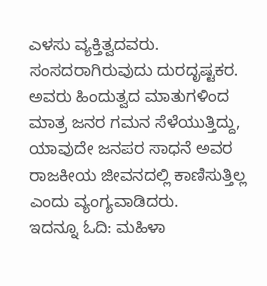ಎಳಸು ವ್ಯಕ್ತಿತ್ವದವರು. ಸಂಸದರಾಗಿರುವುದು ದುರದೃಷ್ಟಕರ. ಅವರು ಹಿಂದುತ್ವದ ಮಾತುಗಳಿಂದ ಮಾತ್ರ ಜನರ ಗಮನ ಸೆಳೆಯುತ್ತಿದ್ದು, ಯಾವುದೇ ಜನಪರ ಸಾಧನೆ ಅವರ ರಾಜಕೀಯ ಜೀವನದಲ್ಲಿ ಕಾಣಿಸುತ್ತಿಲ್ಲ ಎಂದು ವ್ಯಂಗ್ಯವಾಡಿದರು.
ಇದನ್ನೂ ಓದಿ: ಮಹಿಳಾ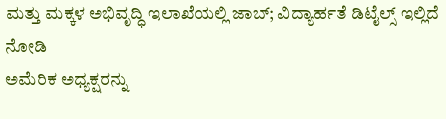ಮತ್ತು ಮಕ್ಕಳ ಅಭಿವೃದ್ಧಿ ಇಲಾಖೆಯಲ್ಲಿ ಜಾಬ್; ವಿದ್ಯಾರ್ಹತೆ ಡಿಟೈಲ್ಸ್ ಇಲ್ಲಿದೆ ನೋಡಿ
ಅಮೆರಿಕ ಅಧ್ಯಕ್ಷರನ್ನು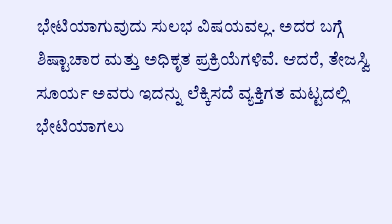ಭೇಟಿಯಾಗುವುದು ಸುಲಭ ವಿಷಯವಲ್ಲ. ಅದರ ಬಗ್ಗೆ ಶಿಷ್ಟಾಚಾರ ಮತ್ತು ಅಧಿಕೃತ ಪ್ರಕ್ರಿಯೆಗಳಿವೆ. ಆದರೆ, ತೇಜಸ್ವಿ ಸೂರ್ಯ ಅವರು ಇದನ್ನು ಲೆಕ್ಕಿಸದೆ ವ್ಯಕ್ತಿಗತ ಮಟ್ಟದಲ್ಲಿ ಭೇಟಿಯಾಗಲು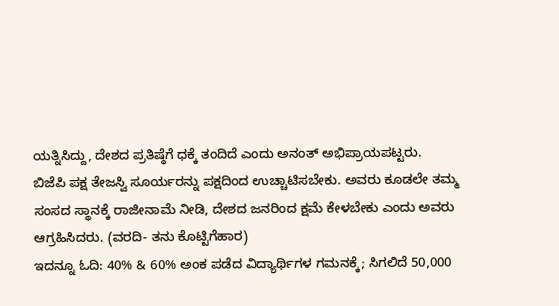ಯತ್ನಿಸಿದ್ದು, ದೇಶದ ಪ್ರತಿಷ್ಠೆಗೆ ಧಕ್ಕೆ ತಂದಿದೆ ಎಂದು ಅನಂತ್ ಅಭಿಪ್ರಾಯಪಟ್ಟರು.
ಬಿಜೆಪಿ ಪಕ್ಷ ತೇಜಸ್ವಿ ಸೂರ್ಯರನ್ನು ಪಕ್ಷದಿಂದ ಉಚ್ಚಾಟಿಸಬೇಕು. ಅವರು ಕೂಡಲೇ ತಮ್ಮ ಸಂಸದ ಸ್ಥಾನಕ್ಕೆ ರಾಜೀನಾಮೆ ನೀಡಿ, ದೇಶದ ಜನರಿಂದ ಕ್ಷಮೆ ಕೇಳಬೇಕು ಎಂದು ಅವರು ಆಗ್ರಹಿಸಿದರು. (ವರದಿ- ತನು ಕೊಟ್ಟಿಗೆಹಾರ)
ಇದನ್ನೂ ಓದಿ: 40% & 60% ಅಂಕ ಪಡೆದ ವಿದ್ಯಾರ್ಥಿಗಳ ಗಮನಕ್ಕೆ; ಸಿಗಲಿದೆ 50,000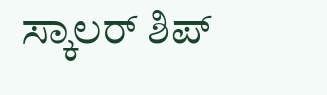ಸ್ಕಾಲರ್ ಶಿಪ್